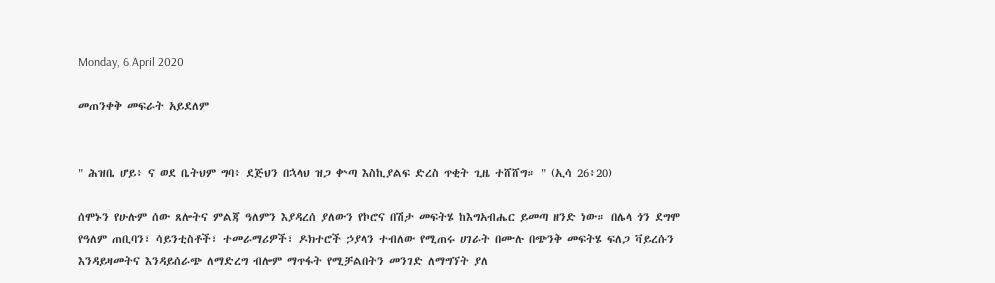Monday, 6 April 2020

መጠንቀቅ መፍራት አይደለም


" ሕዝቤ ሆይ፥ ና ወደ ቤትህም ግባ፥ ደጅህን በኋላህ ዝጋ ቍጣ እስኪያልፍ ድረስ ጥቂት ጊዜ ተሸሸግ። " (ኢሳ 26፥20)

ሰሞኑን የሁሉም ሰው ጸሎትና ምልጃ ዓለምን እያዳረሰ ያለውን የኮሮና በሽታ መፍትሄ ከእግአብሔር ይመጣ ዘንድ ነው። በሌላ ጎን ደግሞ የዓለም ጠቢባን፣ ሳይንቲስቶች፣ ተመራማሪዎች፣ ዶክተሮች ኃያላን ተብለው የሚጠሩ ሀገራት በሙሉ በጭንቅ መፍትሄ ፍለጋ ቫይረሱን እንዳይዛመትና እንዳይሰራጭ ለማድረግ ብሎም ማጥፋት የሚቻልበትን መንገድ ለማግኘት ያለ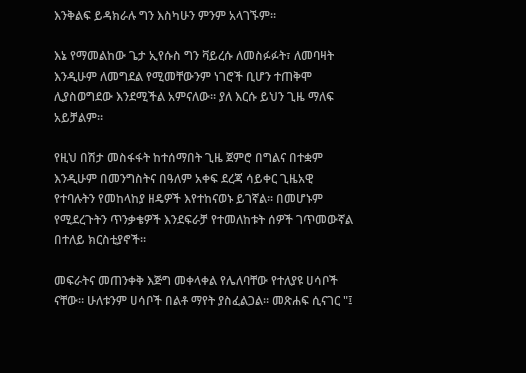እንቅልፍ ይዳክራሉ ግን እስካሁን ምንም አላገኙም።

እኔ የማመልከው ጌታ ኢየሱስ ግን ቫይረሱ ለመስፉፉት፣ ለመባዛት እንዲሁም ለመግደል የሚመቸውንም ነገሮች ቢሆን ተጠቅሞ ሊያስወግደው እንደሚችል አምናለው። ያለ እርሱ ይህን ጊዜ ማለፍ አይቻልም።

የዚህ በሽታ መስፋፋት ከተሰማበት ጊዜ ጀምሮ በግልና በተቋም እንዲሁም በመንግስትና በዓለም አቀፍ ደረጃ ሳይቀር ጊዜአዊ የተባሉትን የመከላከያ ዘዴዎች እየተከናወኑ ይገኛል። በመሆኑም የሚደረጉትን ጥንቃቄዎች እንደፍራቻ የተመለከቱት ሰዎች ገጥመውኛል በተለይ ክርስቲያኖች።

መፍራትና መጠንቀቅ እጅግ መቀላቀል የሌለባቸው የተለያዩ ሀሳቦች ናቸው። ሁለቱንም ሀሳቦች በልቶ ማየት ያስፈልጋል። መጽሐፍ ሲናገር "፤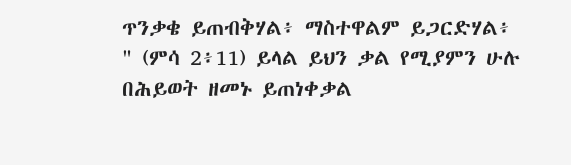ጥንቃቄ ይጠብቅሃል፥ ማስተዋልም ይጋርድሃል፥ " (ምሳ 2፥11) ይላል ይህን ቃል የሚያምን ሁሉ በሕይወት ዘመኑ ይጠነቀቃል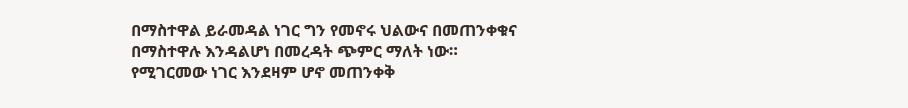በማስተዋል ይራመዳል ነገር ግን የመኖሩ ህልውና በመጠንቀቁና በማስተዋሉ እንዳልሆነ በመረዳት ጭምር ማለት ነው። የሚገርመው ነገር እንደዛም ሆኖ መጠንቀቅ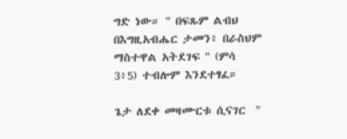ግድ ነው። " በፍጹም ልብህ በእግዚአብሔር ታመን፥ በራስህም ማስተዋል አትደገፍ " (ምሳ 3፥5) ተብሎም እንደተፃፈ።

ጌታ ለደቀ መዛሙርቱ ሲናገር  "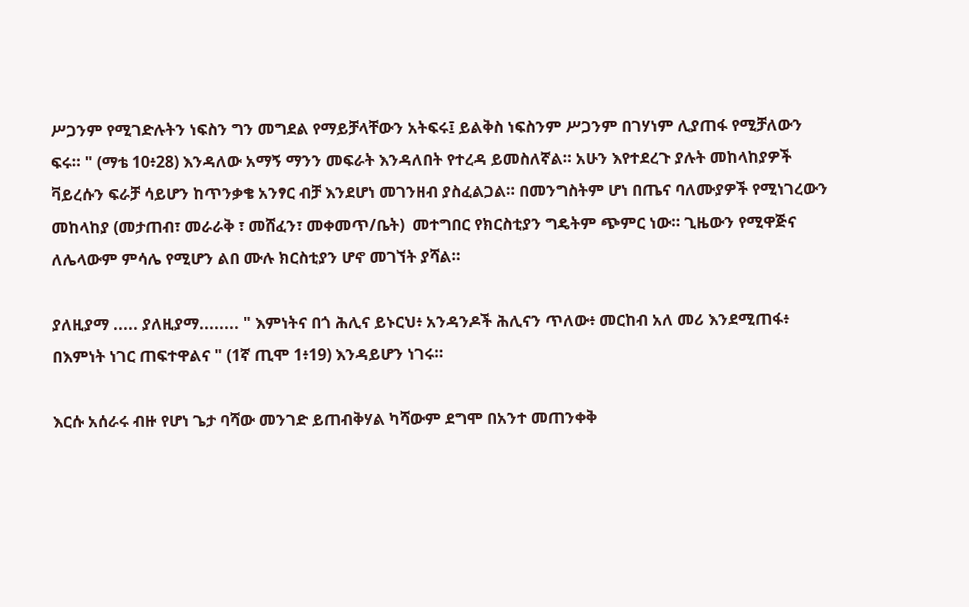ሥጋንም የሚገድሉትን ነፍስን ግን መግደል የማይቻላቸውን አትፍሩ፤ ይልቅስ ነፍስንም ሥጋንም በገሃነም ሊያጠፋ የሚቻለውን ፍሩ። " (ማቴ 10፥28) እንዳለው አማኝ ማንን መፍራት እንዳለበት የተረዳ ይመስለኛል። አሁን እየተደረጉ ያሉት መከላከያዎች ቫይረሱን ፍራቻ ሳይሆን ከጥንቃቄ አንፃር ብቻ እንደሆነ መገንዘብ ያስፈልጋል። በመንግስትም ሆነ በጤና ባለሙያዎች የሚነገረውን መከላከያ (መታጠብ፣ መራራቅ ፣ መሸፈን፣ መቀመጥ/ቤት)  መተግበር የክርስቲያን ግዴትም ጭምር ነው። ጊዜውን የሚዋጅና ለሌላውም ምሳሌ የሚሆን ልበ ሙሉ ክርስቲያን ሆኖ መገኘት ያሻል።

ያለዚያማ ..... ያለዚያማ........ " እምነትና በጎ ሕሊና ይኑርህ፥ አንዳንዶች ሕሊናን ጥለው፥ መርከብ አለ መሪ እንደሚጠፋ፥ በእምነት ነገር ጠፍተዋልና " (1ኛ ጢሞ 1፥19) እንዳይሆን ነገሩ።

እርሱ አሰራሩ ብዙ የሆነ ጌታ ባሻው መንገድ ይጠብቅሃል ካሻውም ደግሞ በአንተ መጠንቀቅ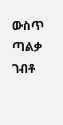ውስጥ ጣልቃ ገብቶ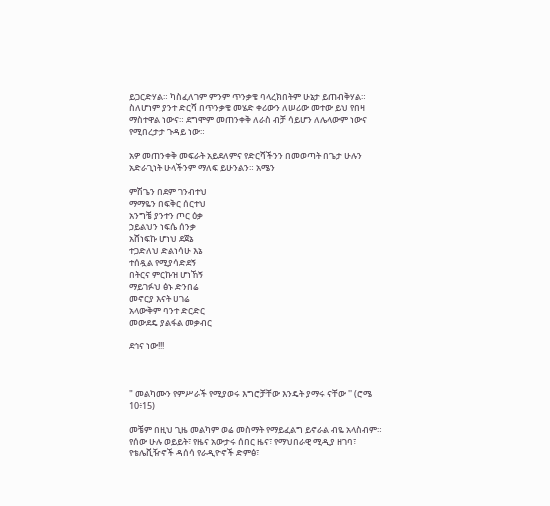ይጋርድሃል። ካስፈለገም ምንም ጥንቃቄ ባላረክበትም ሁኔታ ይጠብቅሃል። ስለሆነም ያንተ ድርሻ በጥንቃቄ መሄድ ቀሪውን ለሠሪው መተው ይህ የበዛ ማስተዋል ነውና። ደግሞም መጠንቀቅ ለራስ ብቻ ሳይሆን ለሌላውም ነውና የሚበረታታ ጉዳይ ነው።

አዎ መጠንቀቅ መፍራት አይደለምና የድርሻችንን በመወጣት በጌታ ሁሉን አድራጊነት ሁላችንም ማለፍ ይሁንልን። አሜን

ምሽጌን በደም ገንብተህ
ማማዬን በፍቅር ሰርተህ
አንግቼ ያንተን ጦር ዕቃ
ኃይልህን ነፍሴ ሰንቃ
አሸነፍኩ ሆነህ ደጀኔ
ተጋድለህ ድልነሳሁ እኔ
ተሰዷል የሚያሳድደኝ
በትርና ምርኩዝ ሆነኸኝ
ማይገፉህ ፅኑ ድንበሬ
መኖርያ እናት ሀገሬ
አላውቅም ባንተ ድርድር
መውደዴ ያልፋል መቃብር

ደኅና ነው!!!



" መልካሙን የምሥራች የሚያወሩ እግሮቻቸው እንዴት ያማሩ ናቸው '' (ሮሜ 10፥15)

መቼም በዚህ ጊዜ መልካም ወሬ መስማት የማይፈልግ ይኖራል ብዬ አላስብም። የሰው ሁሉ ወይይት፣ የዜና አውታሩ ሰበር ዜና፣ የማህበራዊ ሚዲያ ዘገባ፣ የቴሌቪዥኖች ዳሰሳ የራዲዮኖች ድምፅ፣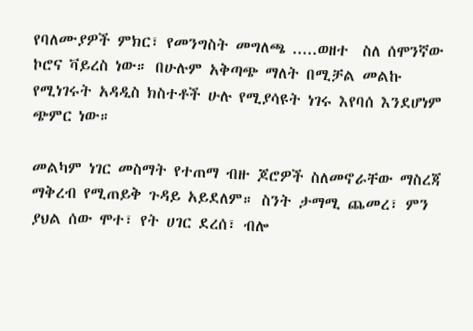የባለሙያዎች ምክር፣ የመንግስት መግለጫ .....ወዘተ  ስለ ሰሞንኛው ኮሮና ቫይረስ ነው። በሁሉም አቅጣጭ ማለት በሚቻል መልኩ የሚነገሩት አዳዲስ ክስተቶች ሁሉ የሚያሳዩት ነገሩ እየባሰ እንደሆነም ጭምር ነው።

መልካም ነገር መስማት የተጠማ ብዙ ጆሮዎች ስለመኖራቸው ማስረጃ ማቅረብ የሚጠይቅ ጉዳይ አይደለም። ስንት ታማሚ ጨመረ፣ ምን ያህል ሰው ሞተ፣ የት ሀገር ደረሰ፣ ብሎ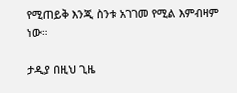የሚጠይቅ እንጂ ስንቱ አገገመ የሚል እምብዛም ነው።

ታዲያ በዚህ ጊዜ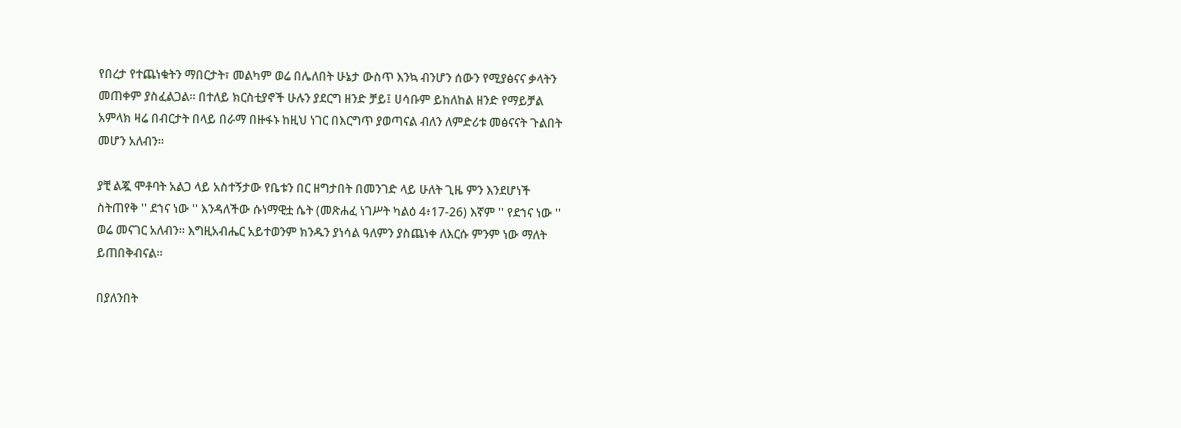የበረታ የተጨነቁትን ማበርታት፣ መልካም ወሬ በሌለበት ሁኔታ ውስጥ እንኳ ብንሆን ሰውን የሚያፅናና ቃላትን መጠቀም ያስፈልጋል። በተለይ ክርስቲያኖች ሁሉን ያደርግ ዘንድ ቻይ፤ ሀሳቡም ይከለከል ዘንድ የማይቻል አምላክ ዛሬ በብርታት በላይ በራማ በዙፋኑ ከዚህ ነገር በእርግጥ ያወጣናል ብለን ለምድሪቱ መፅናናት ጉልበት መሆን አለብን።

ያቺ ልጇ ሞቶባት አልጋ ላይ አስተኝታው የቤቱን በር ዘግታበት በመንገድ ላይ ሁለት ጊዜ ምን እንደሆነች ስትጠየቅ '' ደኀና ነው '' እንዳለችው ሱነማዊቷ ሴት (መጽሐፈ ነገሥት ካልዕ 4፥17-26) እኛም '' የደኀና ነው '' ወሬ መናገር አለብን። እግዚአብሔር አይተወንም ክንዱን ያነሳል ዓለምን ያስጨነቀ ለእርሱ ምንም ነው ማለት ይጠበቅብናል።

በያለንበት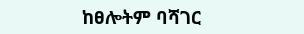ከፀሎትም ባሻገር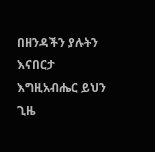በዘንዳችን ያሉትን እናበርታ እግዚአብሔር ይህን ጊዜ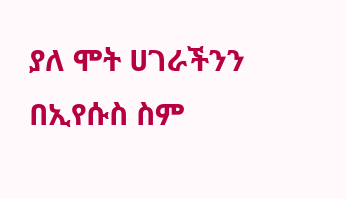ያለ ሞት ሀገራችንን በኢየሱስ ስም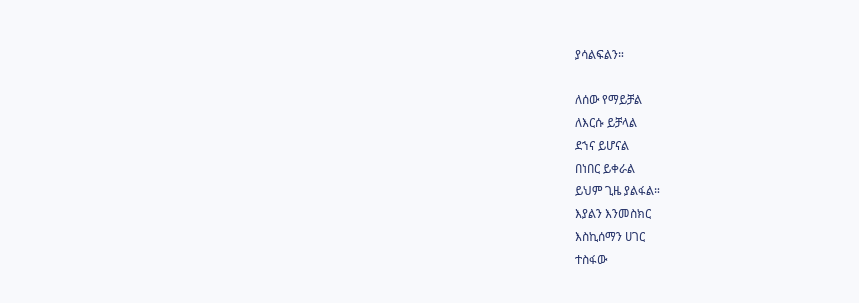ያሳልፍልን።

ለሰው የማይቻል
ለእርሱ ይቻላል
ደኀና ይሆናል
በነበር ይቀራል
ይህም ጊዜ ያልፋል።
እያልን እንመስክር
እስኪሰማን ሀገር
ተስፋው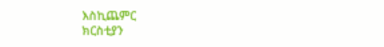እስኪጨምር
ክርስቲያን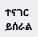ተናገር
ይሰራል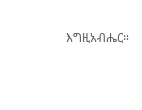እግዚአብሔር።